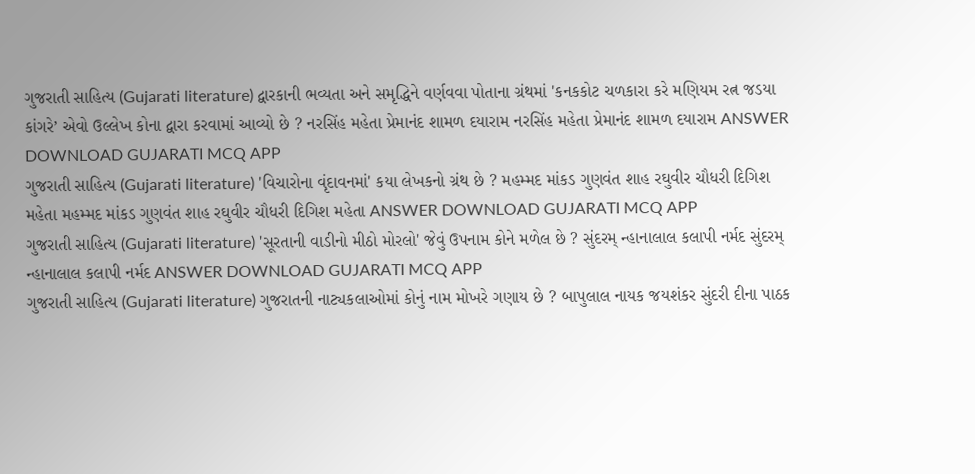ગુજરાતી સાહિત્ય (Gujarati literature) દ્વારકાની ભવ્યતા અને સમૃદ્ધિને વર્ણવવા પોતાના ગ્રંથમાં 'કનકકોટ ચળકારા કરે મણિયમ રત્ન જડયા કાંગરે’ એવો ઉલ્લેખ કોના દ્વારા કરવામાં આવ્યો છે ? નરસિંહ મહેતા પ્રેમાનંદ શામળ દયારામ નરસિંહ મહેતા પ્રેમાનંદ શામળ દયારામ ANSWER DOWNLOAD GUJARATI MCQ APP
ગુજરાતી સાહિત્ય (Gujarati literature) 'વિચારોના વૃંદાવનમાં' કયા લેખકનો ગ્રંથ છે ? મહમ્મદ માંકડ ગુણવંત શાહ રઘુવીર ચૌધરી દિગિશ મહેતા મહમ્મદ માંકડ ગુણવંત શાહ રઘુવીર ચૌધરી દિગિશ મહેતા ANSWER DOWNLOAD GUJARATI MCQ APP
ગુજરાતી સાહિત્ય (Gujarati literature) 'સૂરતાની વાડીનો મીઠો મોરલો' જેવું ઉપનામ કોને મળેલ છે ? સુંદરમ્ ન્હાનાલાલ કલાપી નર્મદ સુંદરમ્ ન્હાનાલાલ કલાપી નર્મદ ANSWER DOWNLOAD GUJARATI MCQ APP
ગુજરાતી સાહિત્ય (Gujarati literature) ગુજરાતની નાટ્યકલાઓમાં કોનું નામ મોખરે ગણાય છે ? બાપુલાલ નાયક જયશંકર સુંદરી દીના પાઠક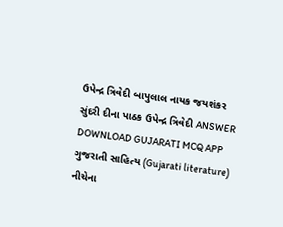ઉપેન્દ્ર ત્રિવેદી બાપુલાલ નાયક જયશંકર સુંદરી દીના પાઠક ઉપેન્દ્ર ત્રિવેદી ANSWER DOWNLOAD GUJARATI MCQ APP
ગુજરાતી સાહિત્ય (Gujarati literature) નીચેના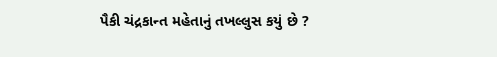પૈકી ચંદ્રકાન્ત મહેતાનું તખલ્લુસ કયું છે ?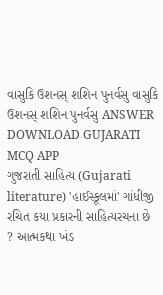વાસુકિ ઉશનસ્ શશિન પુનર્વસુ વાસુકિ ઉશનસ્ શશિન પુનર્વસુ ANSWER DOWNLOAD GUJARATI MCQ APP
ગુજરાતી સાહિત્ય (Gujarati literature) 'હાઈસ્કૂલમાં' ગાંધીજી રચિત કયા પ્રકારની સાહિત્યરચના છે ? આત્મકથા ખંડ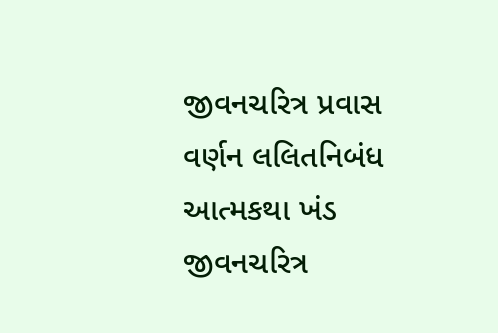જીવનચરિત્ર પ્રવાસ વર્ણન લલિતનિબંધ આત્મકથા ખંડ જીવનચરિત્ર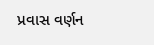પ્રવાસ વર્ણન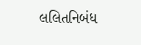લલિતનિબંધ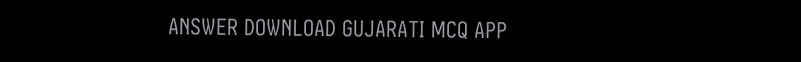ANSWER DOWNLOAD GUJARATI MCQ APP